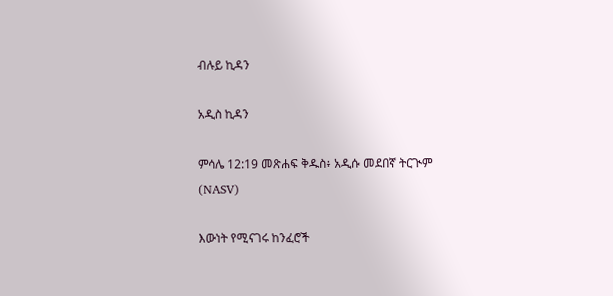ብሉይ ኪዳን

አዲስ ኪዳን

ምሳሌ 12:19 መጽሐፍ ቅዱስ፥ አዲሱ መደበኛ ትርጒም (NASV)

እውነት የሚናገሩ ከንፈሮች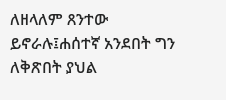ለዘላለም ጸንተው ይኖራሉ፤ሐሰተኛ አንደበት ግን ለቅጽበት ያህል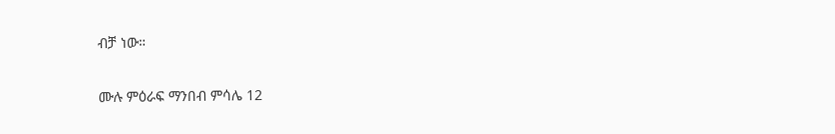ብቻ ነው።

ሙሉ ምዕራፍ ማንበብ ምሳሌ 12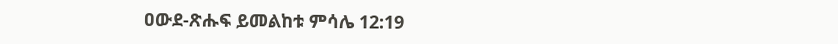ዐውደ-ጽሑፍ ይመልከቱ ምሳሌ 12:19